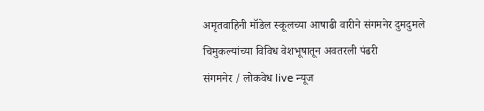अमृतवाहिनी मॉडेल स्कूलच्या आषाढी वारीने संगमनेर दुमदुमले
चिमुकल्यांच्या विविध वेशभूषातून अवतरली पंढरी
संगमनेर / लोकवेध live न्यूज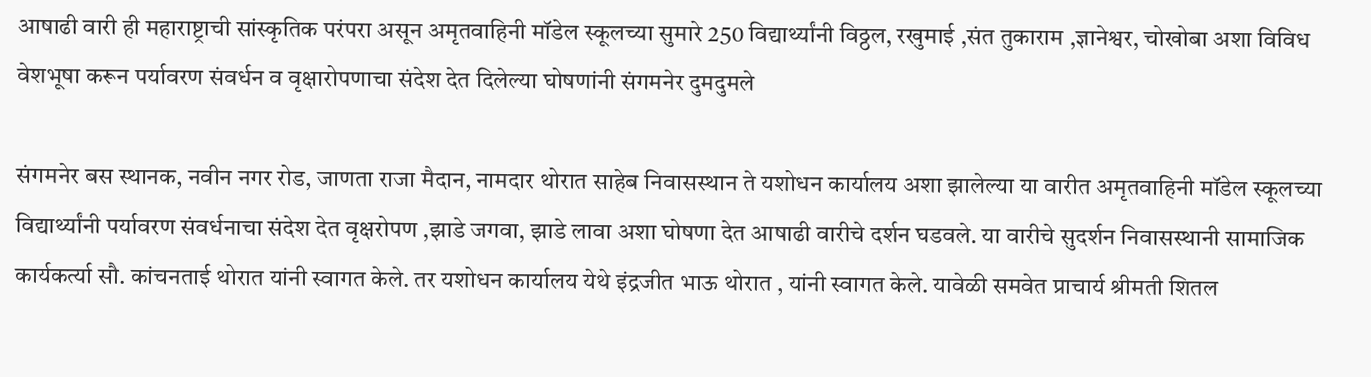आषाढी वारी ही महाराष्ट्राची सांस्कृतिक परंपरा असून अमृतवाहिनी मॉडेल स्कूलच्या सुमारे 250 विद्यार्थ्यांनी विठ्ठल, रखुमाई ,संत तुकाराम ,ज्ञानेश्वर, चोखोबा अशा विविध वेशभूषा करून पर्यावरण संवर्धन व वृक्षारोपणाचा संदेश देत दिलेल्या घोषणांनी संगमनेर दुमदुमले

संगमनेर बस स्थानक, नवीन नगर रोड, जाणता राजा मैदान, नामदार थोरात साहेब निवासस्थान ते यशोधन कार्यालय अशा झालेल्या या वारीत अमृतवाहिनी मॉडेल स्कूलच्या विद्यार्थ्यांनी पर्यावरण संवर्धनाचा संदेश देत वृक्षरोपण ,झाडे जगवा, झाडे लावा अशा घोषणा देत आषाढी वारीचे दर्शन घडवले. या वारीचे सुदर्शन निवासस्थानी सामाजिक कार्यकर्त्या सौ. कांचनताई थोरात यांनी स्वागत केले. तर यशोधन कार्यालय येथे इंद्रजीत भाऊ थोरात , यांनी स्वागत केले. यावेळी समवेत प्राचार्य श्रीमती शितल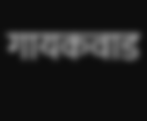गायकवाड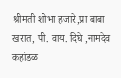श्रीमती शोभा हजारे,प्रा बाबा खरात, पी. वाय. दिघे ,नामदेव कहांडळ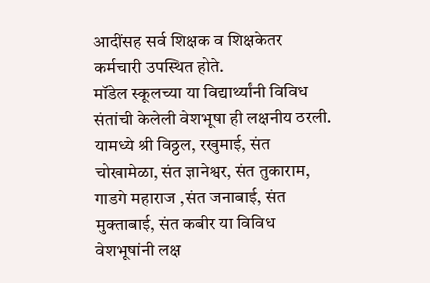आदींसह सर्व शिक्षक व शिक्षकेतर कर्मचारी उपस्थित होते.
मॉडेल स्कूलच्या या विद्यार्थ्यांनी विविध संतांची केलेली वेशभूषा ही लक्षनीय ठरली. यामध्ये श्री विठ्ठल, रखुमाई, संत चोखामेळा, संत ज्ञानेश्वर, संत तुकाराम, गाडगे महाराज ,संत जनाबाई, संत मुक्ताबाई, संत कबीर या विविध वेशभूषांनी लक्ष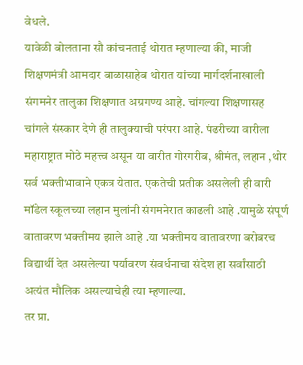वेधले.
यावेळी बोलताना सौ कांचनताई थोरात म्हणाल्या की, माजी शिक्षणमंत्री आमदार बाळासाहेब थोरात यांच्या मार्गदर्शनाखाली संगमनेर तालुका शिक्षणात अग्रगण्य आहे. चांगल्या शिक्षणासह चांगले संस्कार देणे ही तालुक्याची परंपरा आहे. पंढरीच्या वारीला महाराष्ट्रात मोठे महत्त्व असून या वारीत गोरगरीब, श्रीमंत, लहान ,थोर सर्व भक्तीभावाने एकत्र येतात. एकतेची प्रतीक असलेली ही वारी मॉडेल स्कूलच्या लहान मुलांनी संगमनेरात काढली आहे .यामुळे संपूर्ण वातावरण भक्तीमय झाले आहे .या भक्तीमय वातावरणा बरोबरच विद्यार्थी देत असलेल्या पर्यावरण संवर्धनाचा संदेश हा सर्वांसाठी अत्यंत मौलिक असल्याचेही त्या म्हणाल्या.
तर प्रा.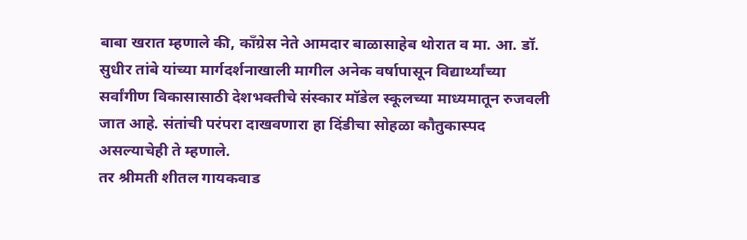बाबा खरात म्हणाले की, काँग्रेस नेते आमदार बाळासाहेब थोरात व मा. आ. डॉ. सुधीर तांबे यांच्या मार्गदर्शनाखाली मागील अनेक वर्षापासून विद्यार्थ्यांच्या सर्वांगीण विकासासाठी देशभक्तीचे संस्कार मॉडेल स्कूलच्या माध्यमातून रुजवली जात आहे. संतांची परंपरा दाखवणारा हा दिंडीचा सोहळा कौतुकास्पद असल्याचेही ते म्हणाले.
तर श्रीमती शीतल गायकवाड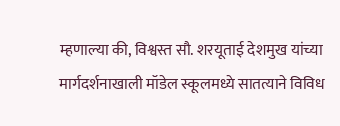म्हणाल्या की, विश्वस्त सौ. शरयूताई देशमुख यांच्या मार्गदर्शनाखाली मॉडेल स्कूलमध्ये सातत्याने विविध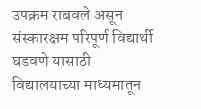उपक्रम राबवले असून संस्कारक्षम परिपूर्ण विद्यार्थी घडवणे यासाठी विद्यालयाच्या माध्यमातून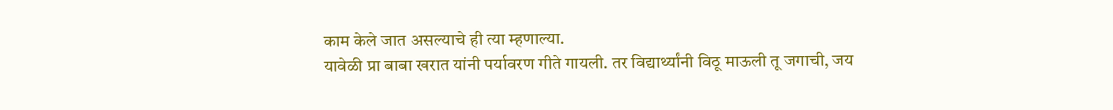काम केले जात असल्याचे ही त्या म्हणाल्या.
यावेळी प्रा बाबा खरात यांनी पर्यावरण गीते गायली. तर विद्यार्थ्यांनी विठू माऊली तू जगाची, जय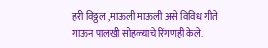हरी विठ्ठल ,माऊली माऊली असे विविध गीते गाऊन पालखी सोहळ्याचे रिंगणही केले.